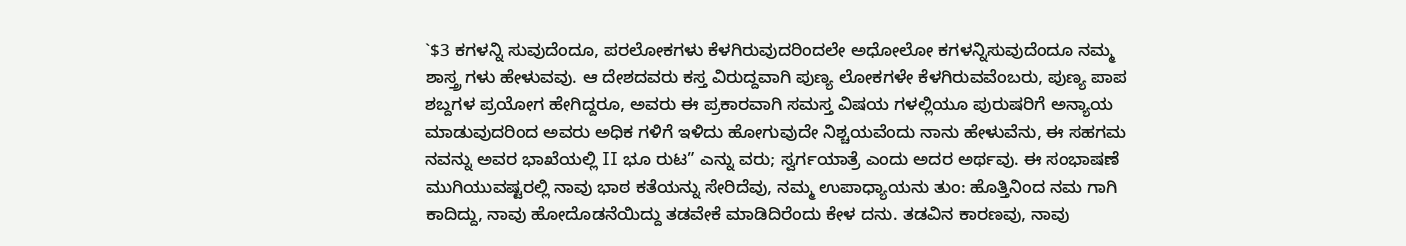`$3 ಕಗಳನ್ನಿ ಸುವುದೆಂದೂ, ಪರಲೋಕಗಳು ಕೆಳಗಿರುವುದರಿಂದಲೇ ಅಧೋಲೋ ಕಗಳನ್ನಿಸುವುದೆಂದೂ ನಮ್ಮ ಶಾಸ್ತ್ರ ಗಳು ಹೇಳುವವು. ಆ ದೇಶದವರು ಕಸ್ತ ವಿರುದ್ದವಾಗಿ ಪುಣ್ಯ ಲೋಕಗಳೇ ಕೆಳಗಿರುವವೆಂಬರು, ಪುಣ್ಯ ಪಾಪ ಶಬ್ದಗಳ ಪ್ರಯೋಗ ಹೇಗಿದ್ದರೂ, ಅವರು ಈ ಪ್ರಕಾರವಾಗಿ ಸಮಸ್ತ ವಿಷಯ ಗಳಲ್ಲಿಯೂ ಪುರುಷರಿಗೆ ಅನ್ಯಾಯ ಮಾಡುವುದರಿಂದ ಅವರು ಅಧಿಕ ಗಳಿಗೆ ಇಳಿದು ಹೋಗುವುದೇ ನಿಶ್ಚಯವೆಂದು ನಾನು ಹೇಳುವೆನು, ಈ ಸಹಗಮ ನವನ್ನು ಅವರ ಭಾಖೆಯಲ್ಲಿ II ಭೂ ರುಟ” ಎನ್ನು ವರು; ಸ್ವರ್ಗಯಾತ್ರೆ ಎಂದು ಅದರ ಅರ್ಥವು. ಈ ಸಂಭಾಷಣೆ ಮುಗಿಯುವಷ್ಟರಲ್ಲಿ ನಾವು ಭಾಠ ಕತೆಯನ್ನು ಸೇರಿದೆವು, ನಮ್ಮ ಉಪಾಧ್ಯಾಯನು ತುಂ: ಹೊತ್ತಿನಿಂದ ನಮ ಗಾಗಿ ಕಾದಿದ್ದು, ನಾವು ಹೋದೊಡನೆಯಿದ್ದು ತಡವೇಕೆ ಮಾಡಿದಿರೆಂದು ಕೇಳ ದನು. ತಡವಿನ ಕಾರಣವು, ನಾವು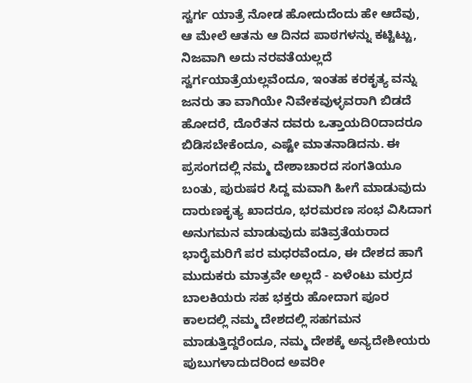ಸ್ವರ್ಗ ಯಾತ್ರೆ ನೋಡ ಹೋದುದೆಂದು ಹೇ ಆದೆವು, ಆ ಮೇಲೆ ಆತನು ಆ ದಿನದ ಪಾಠಗಳನ್ನು ಕಟ್ಟಿಟ್ಟು, ನಿಜವಾಗಿ ಅದು ನರವತೆಯಲ್ಲದೆ ಸ್ವರ್ಗಯಾತ್ರೆಯಲ್ಲವೆಂದೂ, ಇಂತಹ ಕರಕೃತ್ಯ ವನ್ನು ಜನರು ತಾ ವಾಗಿಯೇ ನಿವೇಕವುಳ್ಳವರಾಗಿ ಬಿಡದೆ ಹೋದರೆ, ದೊರೆತನ ದವರು ಒತ್ತಾಯದಿ೦ದಾದರೂ ಬಿಡಿಸಬೇಕೆಂದೂ, ಎಷ್ಟೇ ಮಾತನಾಡಿದನು. ಈ ಪ್ರಸಂಗದಲ್ಲಿ ನಮ್ಮ ದೇಶಾಚಾರದ ಸಂಗತಿಯೂ ಬಂತು, ಪುರುಷರ ಸಿದ್ದ ಮವಾಗಿ ಹೀಗೆ ಮಾಡುವುದು ದಾರುಣಕೃತ್ಯ ಖಾದರೂ, ಭರಮರಣ ಸಂಭ ವಿಸಿದಾಗ ಅನುಗಮನ ಮಾಡುವುದು ಪತಿವ್ರತೆಯರಾದ ಭಾರೈಮರಿಗೆ ಪರ ಮಧರವೆಂದೂ, ಈ ದೇಶದ ಹಾಗೆ ಮುದುಕರು ಮಾತ್ರವೇ ಅಲ್ಲದೆ - ಏಳೆಂಟು ಮರ್ರದ ಬಾಲಕಿಯರು ಸಹ ಭಕ್ತರು ಹೋದಾಗ ಪೂರ ಕಾಲದಲ್ಲಿ ನಮ್ಮ ದೇಶದಲ್ಲಿ ಸಹಗಮನ ಮಾಡುತ್ತಿದ್ದರೆಂದೂ, ನಮ್ಮ ದೇಶಕ್ಕೆ ಅನ್ಯದೇಶೀಯರು ಪುಬುಗಳಾದುದರಿಂದ ಅವರೀ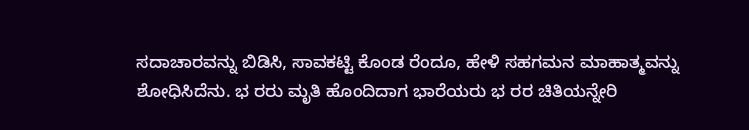ಸದಾಚಾರವನ್ನು ಬಿಡಿಸಿ, ಸಾವಕಟ್ಟಿ ಕೊಂಡ ರೆಂದೂ, ಹೇಳಿ ಸಹಗಮನ ಮಾಹಾತ್ಮವನ್ನು ಶೋಧಿಸಿದೆನು. ಭ ರರು ಮೃತಿ ಹೊಂದಿದಾಗ ಭಾರೆಯರು ಭ ರರ ಚಿತಿಯನ್ನೇರಿ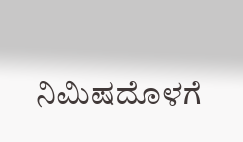ನಿಮಿಷದೊಳಗೆ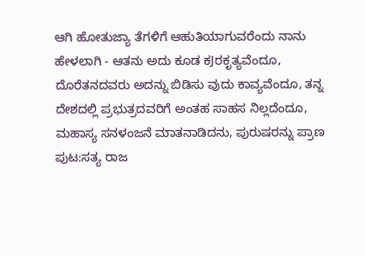ಆಗಿ ಹೋತುಜ್ಯಾ ತೆಗಳಿಗೆ ಆಹುತಿಯಾಗುವರೆಂದು ನಾನು ಹೇಳಲಾಗಿ - ಆತನು ಅದು ಕೂಡ ಕJರಕೃತ್ಯವೆಂದೂ, ದೊರೆತನದವರು ಅದನ್ನು ಬಿಡಿಸು ವುದು ಕಾವ್ಯವೆಂದೂ, ತನ್ನ ದೇಶದಲ್ಲಿ ಪ್ರಭುತ್ರದವರಿಗೆ ಅಂತಹ ಸಾಹಸ ನಿಲ್ಲದೆಂದೂ, ಮಹಾಸ್ಯ ಸನಳಂಜನೆ ಮಾತನಾಡಿದನು, ಪುರುಷರನ್ನು ಪ್ರಾಣ
ಪುಟ:ಸತ್ಯ ರಾಜ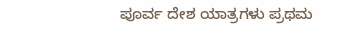ಪೂರ್ವ ದೇಶ ಯಾತ್ರಗಳು ಪ್ರಥಮ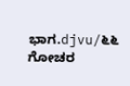ಭಾಗ.djvu/೬೬
ಗೋಚರ